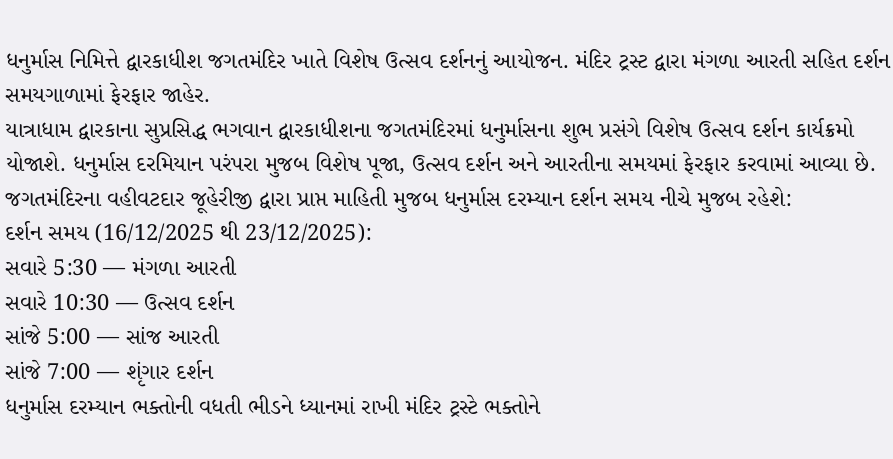ધનુર્માસ નિમિત્તે દ્વારકાધીશ જગતમંદિર ખાતે વિશેષ ઉત્સવ દર્શનનું આયોજન. મંદિર ટ્રસ્ટ દ્વારા મંગળા આરતી સહિત દર્શન સમયગાળામાં ફેરફાર જાહેર.
યાત્રાધામ દ્વારકાના સુપ્રસિદ્ધ ભગવાન દ્વારકાધીશના જગતમંદિરમાં ધનુર્માસના શુભ પ્રસંગે વિશેષ ઉત્સવ દર્શન કાર્યક્રમો યોજાશે. ધનુર્માસ દરમિયાન પરંપરા મુજબ વિશેષ પૂજા, ઉત્સવ દર્શન અને આરતીના સમયમાં ફેરફાર કરવામાં આવ્યા છે.
જગતમંદિરના વહીવટદાર જૂહેરીજી દ્વારા પ્રાપ્ત માહિતી મુજબ ધનુર્માસ દરમ્યાન દર્શન સમય નીચે મુજબ રહેશે:
દર્શન સમય (16/12/2025 થી 23/12/2025):
સવારે 5:30 — મંગળા આરતી
સવારે 10:30 — ઉત્સવ દર્શન
સાંજે 5:00 — સાંજ આરતી
સાંજે 7:00 — શૃંગાર દર્શન
ધનુર્માસ દરમ્યાન ભક્તોની વધતી ભીડને ધ્યાનમાં રાખી મંદિર ટ્રસ્ટે ભક્તોને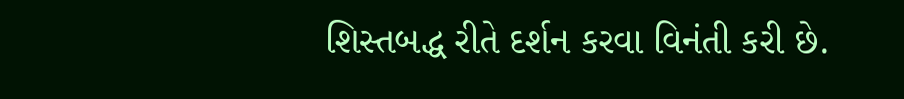શિસ્તબદ્ધ રીતે દર્શન કરવા વિનંતી કરી છે.